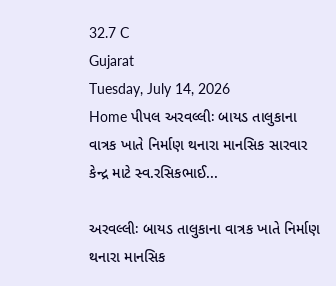32.7 C
Gujarat
Tuesday, July 14, 2026
Home પીપલ અરવલ્લીઃ બાયડ તાલુકાના વાત્રક ખાતે નિર્માણ થનારા માનસિક સારવાર કેન્દ્ર માટે સ્વ.રસિકભાઈ...

અરવલ્લીઃ બાયડ તાલુકાના વાત્રક ખાતે નિર્માણ થનારા માનસિક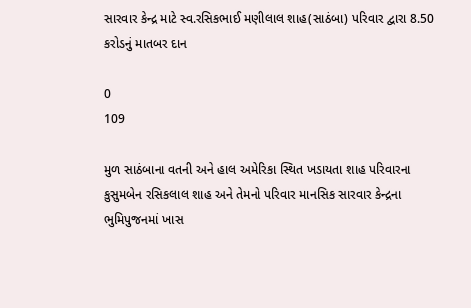સારવાર કેન્દ્ર માટે સ્વ.રસિકભાઈ મણીલાલ શાહ(સાઠંબા) પરિવાર દ્વારા 8.50 કરોડનું માતબર દાન

0
109

મુળ સાઠંબાના વતની અને હાલ અમેરિકા સ્થિત ખડાયતા શાહ પરિવારના કુસુમબેન રસિકલાલ શાહ અને તેમનો પરિવાર માનસિક સારવાર કેન્દ્રના ભુમિપુજનમાં ખાસ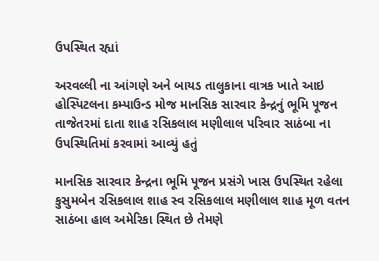ઉપસ્થિત રહ્યાં

અરવલ્લી ના આંગણે અને બાયડ તાલુકાના વાત્રક ખાતે આઇ હોસ્પિટલના કમ્પાઉન્ડ મોજ માનસિક સારવાર કેન્દ્રનું ભૂમિ પૂજન તાજેતરમાં દાતા શાહ રસિકલાલ મણીલાલ પરિવાર સાઠંબા ના ઉપસ્થિતિમાં કરવામાં આવ્યું હતું

માનસિક સારવાર કેન્દ્રના ભૂમિ પૂજન પ્રસંગે ખાસ ઉપસ્થિત રહેલા કુસુમબેન રસિકલાલ શાહ સ્વ રસિકલાલ મણીલાલ શાહ મૂળ વતન સાઠંબા હાલ અમેરિકા સ્થિત છે તેમણે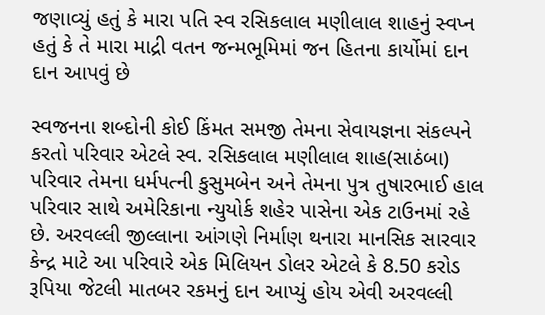જણાવ્યું હતું કે મારા પતિ સ્વ રસિકલાલ મણીલાલ શાહનું સ્વપ્ન હતું કે તે મારા માદ્રી વતન જન્મભૂમિમાં જન હિતના કાર્યોમાં દાન દાન આપવું છે

સ્વજનના શબ્દોની કોઈ કિંમત સમજી તેમના સેવાયજ્ઞના સંકલ્પને કરતો પરિવાર એટલે સ્વ. રસિકલાલ મણીલાલ શાહ(સાઠંબા) પરિવાર તેમના ધર્મપત્ની કુસુમબેન અને તેમના પુત્ર તુષારભાઈ હાલ પરિવાર સાથે અમેરિકાના ન્યુયોર્ક શહેર પાસેના એક ટાઉનમાં રહે છે. અરવલ્લી જીલ્લાના આંગણે નિર્માણ થનારા માનસિક સારવાર કેન્દ્ર માટે આ પરિવારે એક મિલિયન ડોલર એટલે કે 8.50 કરોડ રૂપિયા જેટલી માતબર રકમનું દાન આપ્યું હોય એવી અરવલ્લી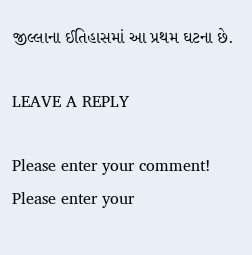જીલ્લાના ઈતિહાસમાં આ પ્રથમ ઘટના છે.

LEAVE A REPLY

Please enter your comment!
Please enter your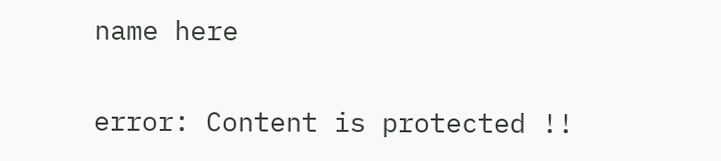name here

error: Content is protected !!